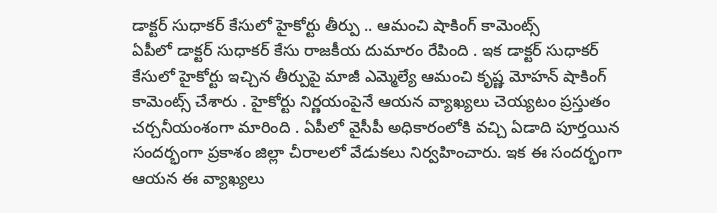డాక్టర్ సుధాకర్ కేసులో హైకోర్టు తీర్పు .. ఆమంచి షాకింగ్ కామెంట్స్
ఏపీలో డాక్టర్ సుధాకర్ కేసు రాజకీయ దుమారం రేపింది . ఇక డాక్టర్ సుధాకర్ కేసులో హైకోర్టు ఇచ్చిన తీర్పుపై మాజీ ఎమ్మెల్యే ఆమంచి కృష్ణ మోహన్ షాకింగ్ కామెంట్స్ చేశారు . హైకోర్టు నిర్ణయంపైనే ఆయన వ్యాఖ్యలు చెయ్యటం ప్రస్తుతం చర్చనీయంశంగా మారింది . ఏపీలో వైసీపీ అధికారంలోకి వచ్చి ఏడాది పూర్తయిన సందర్భంగా ప్రకాశం జిల్లా చీరాలలో వేడుకలు నిర్వహించారు. ఇక ఈ సందర్భంగా ఆయన ఈ వ్యాఖ్యలు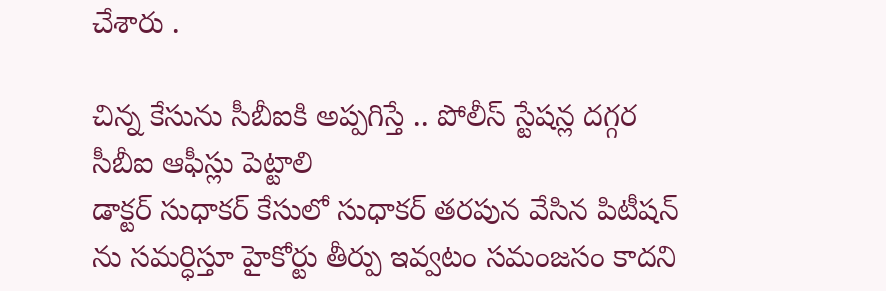చేశారు .

చిన్న కేసును సీబీఐకి అప్పగిస్తే .. పోలీస్ స్టేషన్ల దగ్గర సీబీఐ ఆఫీస్లు పెట్టాలి
డాక్టర్ సుధాకర్ కేసులో సుధాకర్ తరపున వేసిన పిటీషన్ ను సమర్ధిస్తూ హైకోర్టు తీర్పు ఇవ్వటం సమంజసం కాదని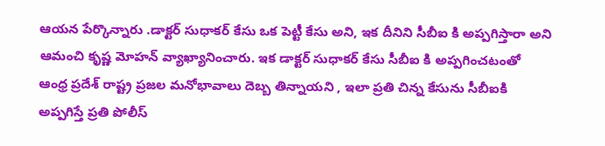ఆయన పేర్కొన్నారు .డాక్టర్ సుధాకర్ కేసు ఒక పెట్టీ కేసు అని, ఇక దీనిని సీబీఐ కి అప్పగిస్తారా అని ఆమంచి కృష్ణ మోహన్ వ్యాఖ్యానించారు. ఇక డాక్టర్ సుధాకర్ కేసు సీబీఐ కి అప్పగించటంతో ఆంధ్ర ప్రదేశ్ రాష్ట్ర ప్రజల మనోభావాలు దెబ్బ తిన్నాయని , ఇలా ప్రతి చిన్న కేసును సీబీఐకి అప్పగిస్తే ప్రతి పోలీస్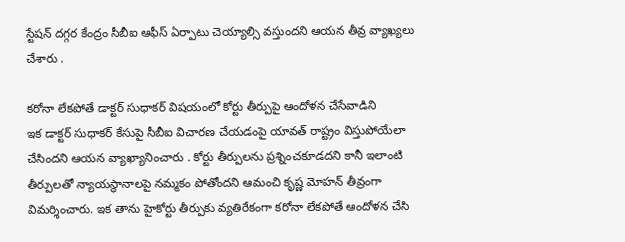స్టేషన్ దగ్గర కేంద్రం సీబీఐ ఆఫీస్ ఏర్పాటు చెయ్యాల్సి వస్తుందని ఆయన తీవ్ర వ్యాఖ్యలు చేశారు .

కరోనా లేకపోతే డాక్టర్ సుధాకర్ విషయంలో కోర్టు తీర్పుపై ఆందోళన చేసేవాడిని
ఇక డాక్టర్ సుధాకర్ కేసుపై సీబీఐ విచారణ చేయడంపై యావత్ రాష్ట్రం విస్తుపోయేలా చేసిందని ఆయన వ్యాఖ్యానించారు . కోర్టు తీర్పులను ప్రశ్నించకూడదని కానీ ఇలాంటి తీర్పులతో న్యాయస్థానాలపై నమ్మకం పోతోందని ఆమంచి కృష్ణ మోహన్ తీవ్రంగా విమర్శించారు. ఇక తాను హైకోర్టు తీర్పుకు వ్యతిరేకంగా కరోనా లేకపోతే ఆందోళన చేసి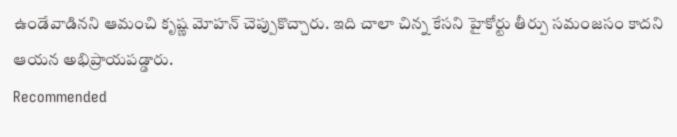ఉండేవాడినని ఆమంచి కృష్ణ మోహన్ చెప్పుకొచ్చారు. ఇది చాలా చిన్న కేసని హైకోర్టు తీర్పు సమంజసం కాదని ఆయన అభిప్రాయపడ్డారు.
Recommended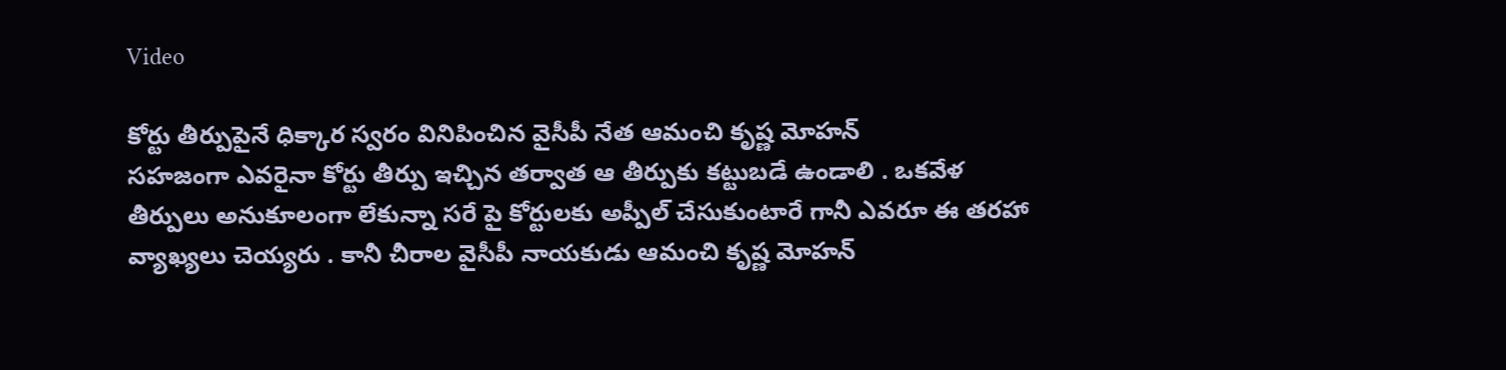Video

కోర్టు తీర్పుపైనే ధిక్కార స్వరం వినిపించిన వైసీపీ నేత ఆమంచి కృష్ణ మోహన్
సహజంగా ఎవరైనా కోర్టు తీర్పు ఇచ్చిన తర్వాత ఆ తీర్పుకు కట్టుబడే ఉండాలి . ఒకవేళ తీర్పులు అనుకూలంగా లేకున్నా సరే పై కోర్టులకు అప్పీల్ చేసుకుంటారే గానీ ఎవరూ ఈ తరహా వ్యాఖ్యలు చెయ్యరు . కానీ చీరాల వైసీపీ నాయకుడు ఆమంచి కృష్ణ మోహన్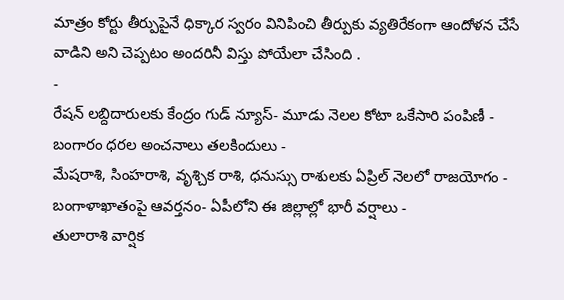మాత్రం కోర్టు తీర్పుపైనే ధిక్కార స్వరం వినిపించి తీర్పుకు వ్యతిరేకంగా ఆందోళన చేసే వాడిని అని చెప్పటం అందరినీ విస్తు పోయేలా చేసింది .
-
రేషన్ లబ్దిదారులకు కేంద్రం గుడ్ న్యూస్- మూడు నెలల కోటా ఒకేసారి పంపిణీ -
బంగారం ధరల అంచనాలు తలకిందులు -
మేషరాశి, సింహరాశి, వృశ్చిక రాశి, ధనుస్సు రాశులకు ఏప్రిల్ నెలలో రాజయోగం -
బంగాళాఖాతంపై ఆవర్తనం- ఏపీలోని ఈ జిల్లాల్లో భారీ వర్షాలు -
తులారాశి వార్షిక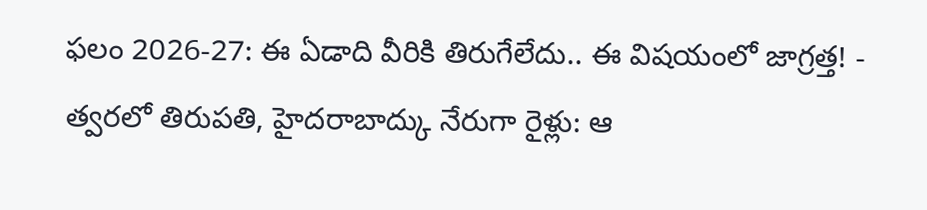ఫలం 2026-27: ఈ ఏడాది వీరికి తిరుగేలేదు.. ఈ విషయంలో జాగ్రత్త! -
త్వరలో తిరుపతి, హైదరాబాద్కు నేరుగా రైళ్లు: ఆ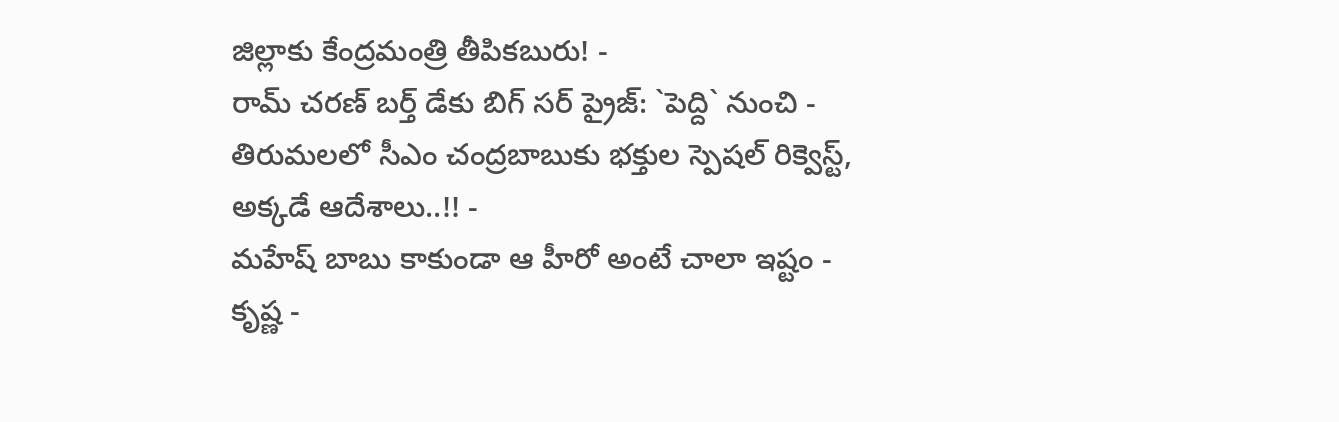జిల్లాకు కేంద్రమంత్రి తీపికబురు! -
రామ్ చరణ్ బర్త్ డేకు బిగ్ సర్ ప్రైజ్: `పెద్ది` నుంచి -
తిరుమలలో సీఎం చంద్రబాబుకు భక్తుల స్పెషల్ రిక్వెస్ట్, అక్కడే ఆదేశాలు..!! -
మహేష్ బాబు కాకుండా ఆ హీరో అంటే చాలా ఇష్టం - కృష్ణ -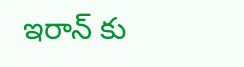ఇరాన్ కు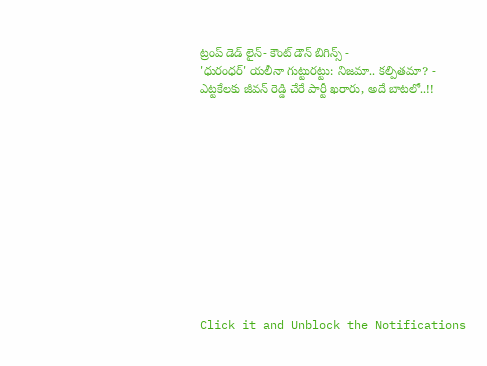ట్రంప్ డెడ్ లైన్- కౌంట్ డౌన్ బిగిన్స్ -
'ధురంధర్' యలీనా గుట్టురట్టు: నిజమా.. కల్పితమా? -
ఎట్టకేలకు జీవన్ రెడ్డి చేరే పార్టీ ఖరారు, అదే బాటలో..!!












Click it and Unblock the Notifications